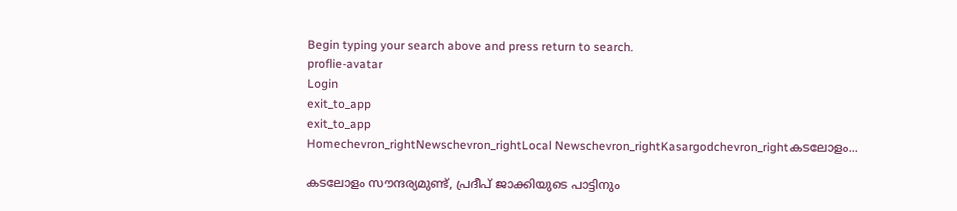Begin typing your search above and press return to search.
proflie-avatar
Login
exit_to_app
exit_to_app
Homechevron_rightNewschevron_rightLocal Newschevron_rightKasargodchevron_rightകടലോളം...

കടലോളം സൗന്ദര്യമുണ്ട്‌, പ്രദീപ്‌ ജാക്കിയുടെ പാട്ടിനും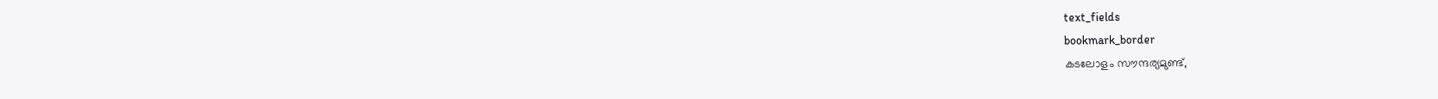text_fields
bookmark_border
കടലോളം സൗന്ദര്യമുണ്ട്‌,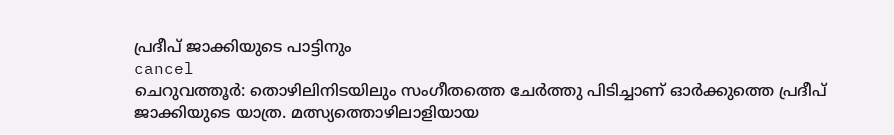പ്രദീപ്‌ ജാക്കിയുടെ പാട്ടിനും
cancel
ചെറുവത്തൂർ: തൊഴിലിനിടയിലും സംഗീതത്തെ ചേർത്തു പിടിച്ചാണ് ഓർക്കുത്തെ പ്രദീപ്‌ ജാക്കിയുടെ യാത്ര. മത്സ്യത്തൊഴിലാളിയായ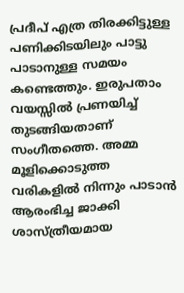പ്രദീപ്‌ എത്ര തിരക്കിട്ടുള്ള പണിക്കിടയിലും പാട്ടു പാടാനുള്ള സമയം കണ്ടെത്തും. ഇരുപതാം വയസ്സിൽ പ്രണയിച്ച്‌ തുടങ്ങിയതാണ് സംഗീതത്തെ. അമ്മ മൂളിക്കൊടുത്ത വരികളിൽ നിന്നും പാടാൻ ആരംഭിച്ച ജാക്കി ശാസ്‌ത്രീയമായ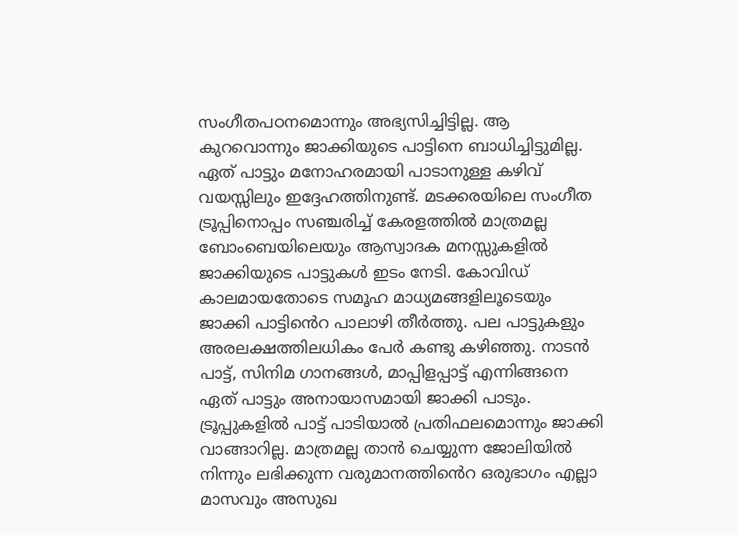സംഗീതപഠനമൊന്നും അഭ്യസിച്ചിട്ടില്ല. ആ കുറവൊന്നും ജാക്കിയുടെ പാട്ടിനെ ബാധിച്ചിട്ടുമില്ല. ഏത്‌ പാട്ടും മനോഹരമായി പാടാനുള്ള കഴിവ്‌ വയസ്സിലും ഇദ്ദേഹത്തിനുണ്ട്‌. മടക്കരയിലെ സംഗീത ട്രൂപ്പിനൊപ്പം സഞ്ചരിച്ച് കേരളത്തിൽ മാത്രമല്ല ബോംബെയിലെയും ആസ്വാദക മനസ്സുകളിൽ ജാക്കിയുടെ പാട്ടുകൾ ഇടം നേടി. കോവിഡ്‌ കാലമായതോടെ സമൂഹ മാധ്യമങ്ങളിലൂടെയും ജാക്കി പാട്ടി‍ൻെറ പാലാഴി തീർത്തു. പല പാട്ടുകളും അരലക്ഷത്തിലധികം പേർ കണ്ടു കഴിഞ്ഞു. നാടൻ പാട്ട്‌, സിനിമ ഗാനങ്ങൾ, മാപ്പിളപ്പാട്ട്‌ എന്നിങ്ങനെ ഏത്‌ പാട്ടും അനായാസമായി ജാക്കി പാടും. ട്രൂപ്പുകളിൽ പാട്ട്‌ പാടിയാൽ പ്രതിഫലമൊന്നും ജാക്കി വാങ്ങാറില്ല. മാത്രമല്ല താൻ ചെയ്യുന്ന ജോലിയിൽ നിന്നും ലഭിക്കുന്ന വരുമാനത്തി‍ൻെറ ഒരുഭാഗം എല്ലാ മാസവും അസുഖ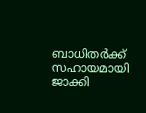ബാധിതർക്ക്‌ സഹായമായി ജാക്കി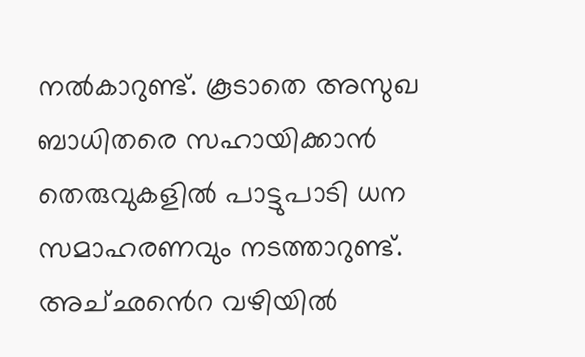നൽകാറുണ്ട്‌. കൂടാതെ അസുഖ ബാധിതരെ സഹായിക്കാൻ തെരുവുകളിൽ പാട്ടുപാടി ധന സമാഹരണവും നടത്താറുണ്ട്‌. അച്‌ഛ‍ൻെറ വഴിയിൽ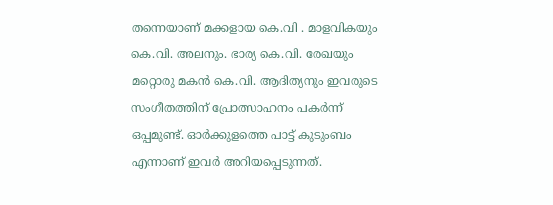തന്നെയാണ്‌ മക്കളായ കെ.വി . മാളവികയും കെ.വി. അലനും. ഭാര്യ കെ.വി. രേഖയും മറ്റൊരു മകൻ കെ.വി. ആദിത്യനും ഇവരുടെ സംഗീതത്തിന്‌ പ്രോത്സാഹനം പകർന്ന്‌ ഒപ്പമുണ്ട്‌. ഓർക്കുളത്തെ പാട്ട്‌ കുടുംബം എന്നാണ്‌ ഇവർ അറിയപ്പെടുന്നത്‌.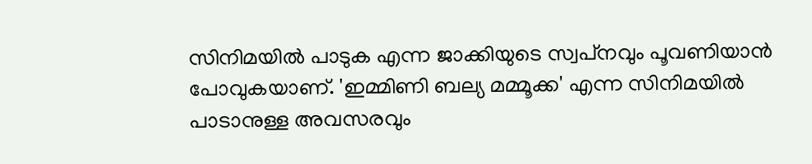സിനിമയിൽ പാടുക എന്ന ജാക്കിയുടെ സ്വപ്‌നവും പൂവണിയാൻ പോവുകയാണ്‌. 'ഇമ്മിണി ബല്യ മമ്മൂക്ക' എന്ന സിനിമയിൽ പാടാനുള്ള അവസരവും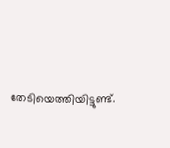തേടിയെത്തിയിട്ടുണ്ട്‌.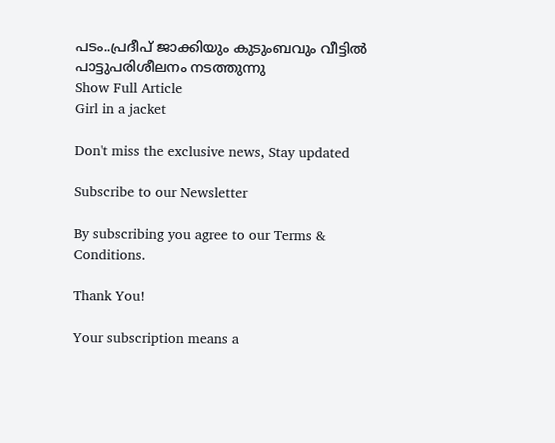പടം..പ്രദീപ്‌ ജാക്കിയും കുടുംബവും വീട്ടിൽ പാട്ടുപരിശീലനം നടത്തുന്നു
Show Full Article
Girl in a jacket

Don't miss the exclusive news, Stay updated

Subscribe to our Newsletter

By subscribing you agree to our Terms & Conditions.

Thank You!

Your subscription means a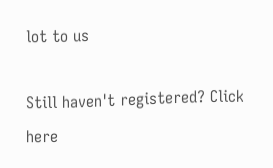lot to us

Still haven't registered? Click here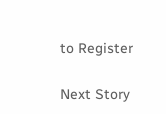to Register

Next Story